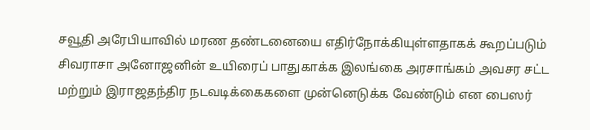சவூதி அரேபியாவில் மரண தண்டனையை எதிர்நோக்கியுள்ளதாகக் கூறப்படும் சிவராசா அனோஜனின் உயிரைப் பாதுகாக்க இலங்கை அரசாங்கம் அவசர சட்ட மற்றும் இராஜதந்திர நடவடிக்கைகளை முன்னெடுக்க வேண்டும் என பைஸர்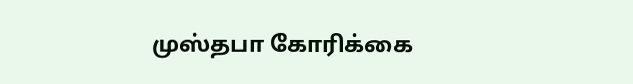முஸ்தபா கோரிக்கை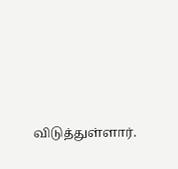விடுத்துள்ளார்.